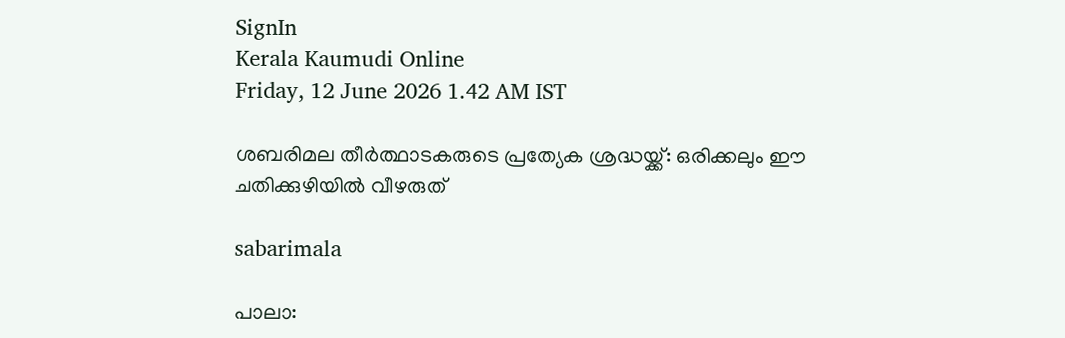SignIn
Kerala Kaumudi Online
Friday, 12 June 2026 1.42 AM IST

ശബരിമല തീർത്ഥാടകരുടെ പ്രത്യേക ശ്രദ്ധയ്ക്ക്: ഒരിക്കലും ഈ ചതിക്കുഴിയിൽ വീഴരുത്

sabarimala

പാലാ: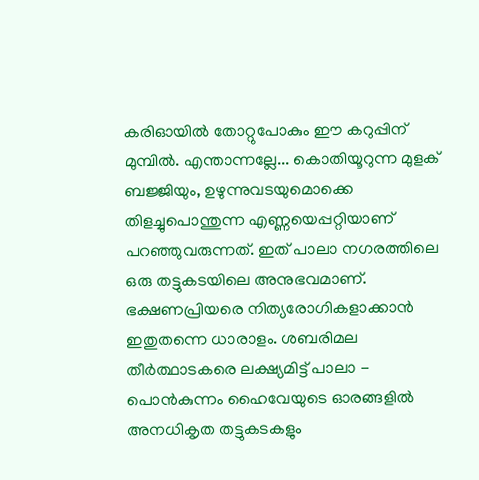കരിഓയിൽ തോറ്റുപോകും ഈ കറുപ്പിന് മുമ്പിൽ. എന്താന്നല്ലേ... കൊതിയൂറുന്ന മുളക് ബജ്ജിയും, ഉഴുന്നുവടയുമൊക്കെ തിളച്ചുപൊന്തുന്ന എണ്ണയെപ്പറ്റിയാണ് പറഞ്ഞുവരുന്നത്. ഇത് പാലാ നഗരത്തിലെ ഒരു തട്ടുകടയിലെ അനുഭവമാണ്. ഭക്ഷണപ്രിയരെ നിത്യരോഗികളാക്കാൻ ഇതുതന്നെ ധാരാളം. ശബരിമല തീർത്ഥാടകരെ ലക്ഷ്യമിട്ട് പാലാ - പൊൻകുന്നം ഹൈവേയുടെ ഓരങ്ങളിൽ അനധികൃത തട്ടുകടകളും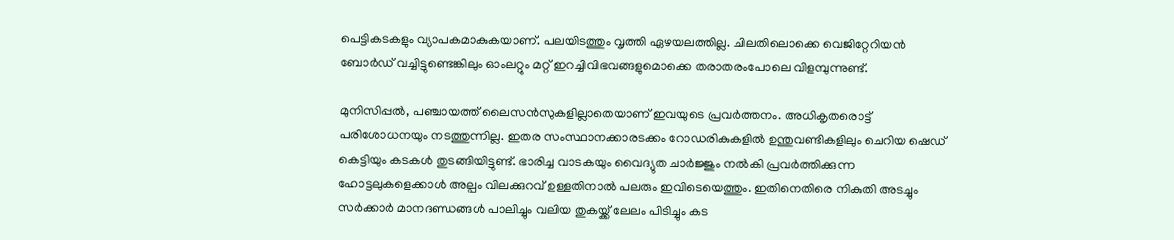പെട്ടികടകളും വ്യാപകമാകുകയാണ്. പലയിടത്തും വൃത്തി ഏഴയലത്തില്ല. ചിലതിലൊക്കെ വെജിറ്റേറിയൻ ബോർഡ് വച്ചിട്ടുണ്ടെങ്കിലും ഓംലറ്റും മറ്റ് ഇറച്ചിവിഭവങ്ങളുമൊക്കെ തരാതരംപോലെ വിളമ്പുന്നുണ്ട്.

മുനിസിപ്പൽ, പഞ്ചായത്ത് ലൈസൻസുകളില്ലാതെയാണ് ഇവയുടെ പ്രവർത്തനം. അധികൃതരൊട്ട് പരിശോധനയും നടത്തുന്നില്ല. ഇതര സംസ്ഥാനക്കാരടക്കം റോഡരികുകളിൽ ഉന്തുവണ്ടികളിലും ചെറിയ ഷെഡ് കെട്ടിയും കടകൾ തുടങ്ങിയിട്ടുണ്ട്. ഭാരിച്ച വാടകയും വൈദ്യുത ചാർജ്ജും നൽകി പ്രവർത്തിക്കുന്ന ഹോട്ടലുകളെക്കാൾ അല്പം വിലക്കുറവ് ഉള്ളതിനാൽ പലരും ഇവിടെയെത്തും. ഇതിനെതിരെ നികുതി അടച്ചും സർക്കാർ മാനദണ്ഡങ്ങൾ പാലിച്ചും വലിയ തുകയ്ക്ക് ലേലം പിടിച്ചും കട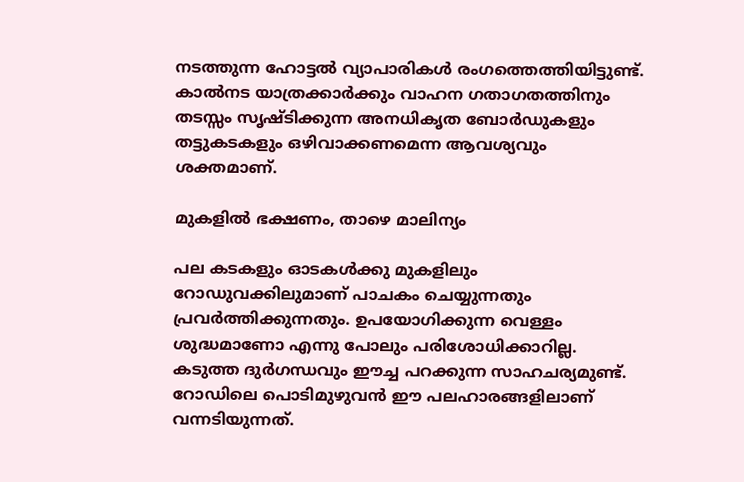നടത്തുന്ന ഹോട്ടൽ വ്യാപാരികൾ രംഗത്തെത്തിയിട്ടുണ്ട്. കാൽനട യാത്രക്കാർക്കും വാഹന ഗതാഗതത്തിനും തടസ്സം സൃഷ്ടിക്കുന്ന അനധികൃത ബോർഡുകളും തട്ടുകടകളും ഒഴിവാക്കണമെന്ന ആവശ്യവും ശക്തമാണ്.

മുകളിൽ ഭക്ഷണം, താഴെ മാലിന്യം

പല കടകളും ഓടകൾക്കു മുകളിലും റോഡുവക്കിലുമാണ് പാചകം ചെയ്യുന്നതും പ്രവർത്തിക്കുന്നതും. ഉപയോഗിക്കുന്ന വെള്ളം ശുദ്ധമാണോ എന്നു പോലും പരിശോധിക്കാറില്ല. കടുത്ത ദുർഗന്ധവും ഈച്ച പറക്കുന്ന സാഹചര്യമുണ്ട്. റോഡിലെ പൊടിമുഴുവൻ ഈ പലഹാരങ്ങളിലാണ് വന്നടിയുന്നത്.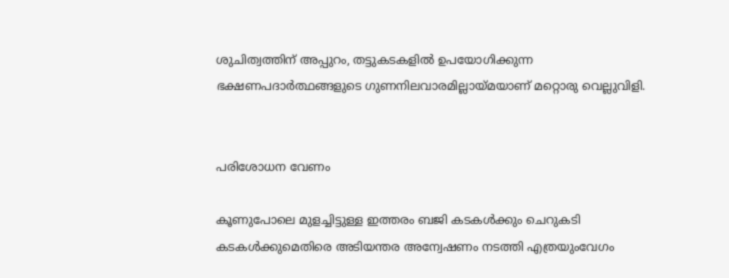ശുചിത്വത്തിന് അപ്പുറം, തട്ടുകടകളിൽ ഉപയോഗിക്കുന്ന ഭക്ഷണപദാർത്ഥങ്ങളുടെ ഗുണനിലവാരമില്ലായ്മയാണ് മറ്റൊരു വെല്ലുവിളി.


പരിശോധന വേണം

കൂണുപോലെ മുളച്ചിട്ടുള്ള ഇത്തരം ബജി കടകൾക്കും ചെറുകടി കടകൾക്കുമെതിരെ അടിയന്തര അന്വേഷണം നടത്തി എത്രയുംവേഗം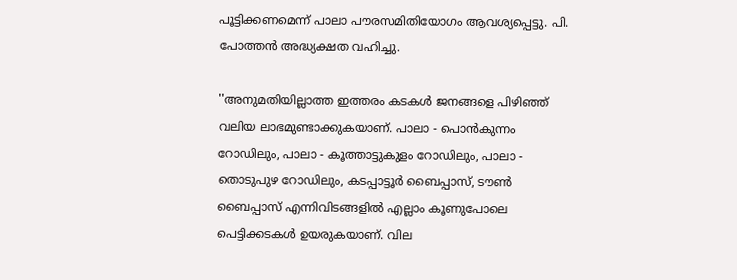പൂട്ടിക്കണമെന്ന് പാലാ പൗരസമിതിയോഗം ആവശ്യപ്പെട്ടു. പി. പോത്തൻ അദ്ധ്യക്ഷത വഹിച്ചു.

''അനുമതിയില്ലാത്ത ഇത്തരം കടകൾ ജനങ്ങളെ പിഴിഞ്ഞ് വലിയ ലാഭമുണ്ടാക്കുകയാണ്. പാലാ - പൊൻകുന്നം റോഡിലും, പാലാ - കൂത്താട്ടുകുളം റോഡിലും, പാലാ - തൊടുപുഴ റോഡിലും, കടപ്പാട്ടൂർ ബൈപ്പാസ്, ടൗൺ ബൈപ്പാസ് എന്നിവിടങ്ങളിൽ എല്ലാം കൂണുപോലെ പെട്ടിക്കടകൾ ഉയരുകയാണ്. വില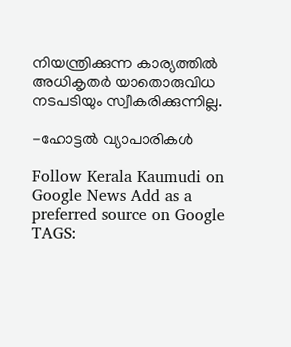നിയന്ത്രിക്കുന്ന കാര്യത്തിൽ അധികൃതർ യാതൊരുവിധ നടപടിയും സ്വീകരിക്കുന്നില്ല.

-ഹോട്ടൽ വ്യാപാരികൾ

Follow Kerala Kaumudi on Google News Add as a preferred source on Google
TAGS: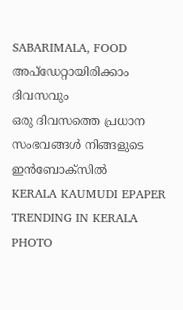SABARIMALA, FOOD
അപ്ഡേറ്റായിരിക്കാം ദിവസവും
ഒരു ദിവസത്തെ പ്രധാന സംഭവങ്ങൾ നിങ്ങളുടെ ഇൻബോക്സിൽ
KERALA KAUMUDI EPAPER
TRENDING IN KERALA
PHOTO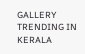GALLERY
TRENDING IN KERALA